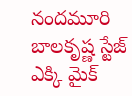నందమూరి బాలకృష్ణ స్టేజ్ ఎక్కి మైక్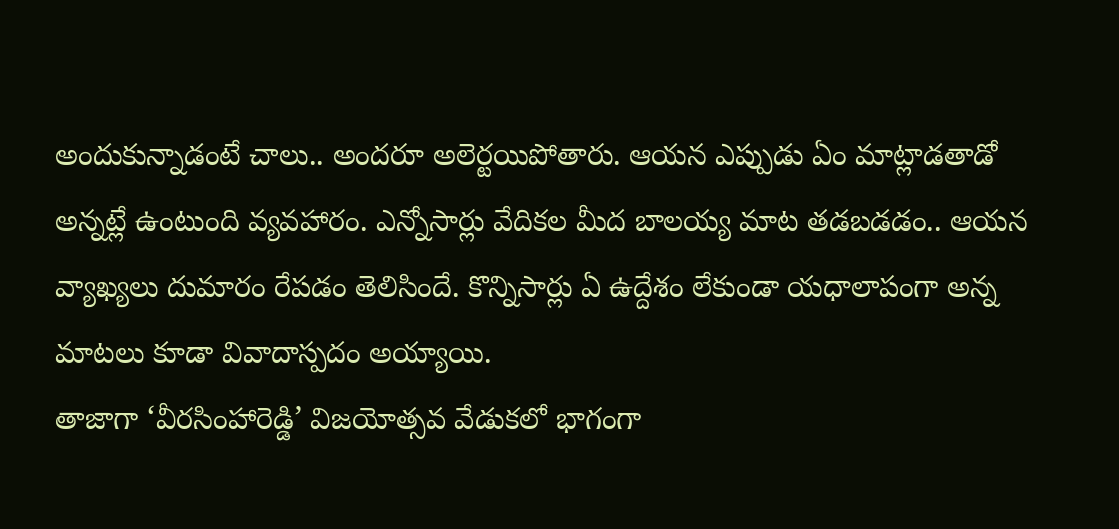అందుకున్నాడంటే చాలు.. అందరూ అలెర్టయిపోతారు. ఆయన ఎప్పుడు ఏం మాట్లాడతాడో అన్నట్లే ఉంటుంది వ్యవహారం. ఎన్నోసార్లు వేదికల మీద బాలయ్య మాట తడబడడం.. ఆయన వ్యాఖ్యలు దుమారం రేపడం తెలిసిందే. కొన్నిసార్లు ఏ ఉద్దేశం లేకుండా యధాలాపంగా అన్న మాటలు కూడా వివాదాస్పదం అయ్యాయి.
తాజాగా ‘వీరసింహారెడ్డి’ విజయోత్సవ వేడుకలో భాగంగా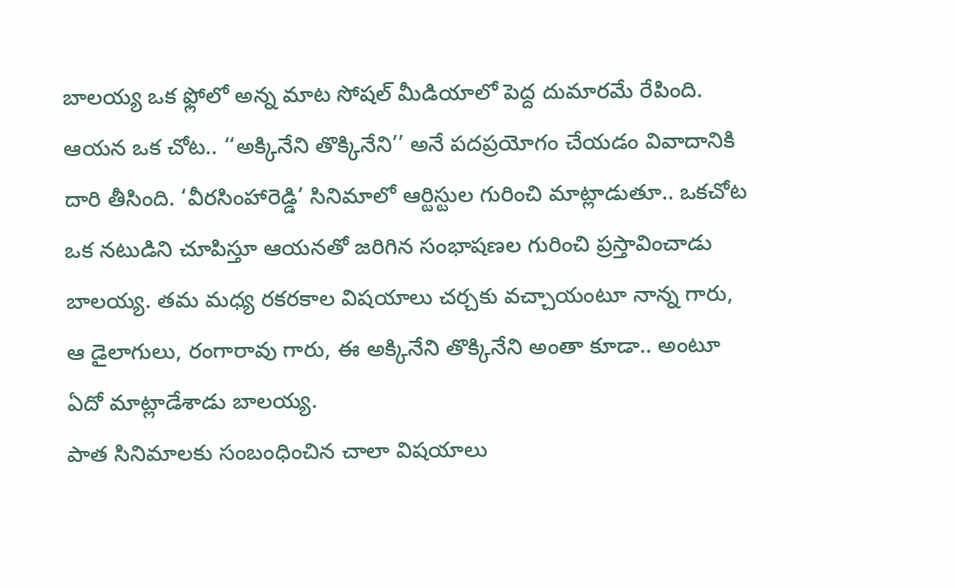బాలయ్య ఒక ఫ్లోలో అన్న మాట సోషల్ మీడియాలో పెద్ద దుమారమే రేపింది. ఆయన ఒక చోట.. ‘‘అక్కినేని తొక్కినేని’’ అనే పదప్రయోగం చేయడం వివాదానికి దారి తీసింది. ‘వీరసింహారెడ్డి’ సినిమాలో ఆర్టిస్టుల గురించి మాట్లాడుతూ.. ఒకచోట ఒక నటుడిని చూపిస్తూ ఆయనతో జరిగిన సంభాషణల గురించి ప్రస్తావించాడు బాలయ్య. తమ మధ్య రకరకాల విషయాలు చర్చకు వచ్చాయంటూ నాన్న గారు, ఆ డైలాగులు, రంగారావు గారు, ఈ అక్కినేని తొక్కినేని అంతా కూడా.. అంటూ ఏదో మాట్లాడేశాడు బాలయ్య.
పాత సినిమాలకు సంబంధించిన చాలా విషయాలు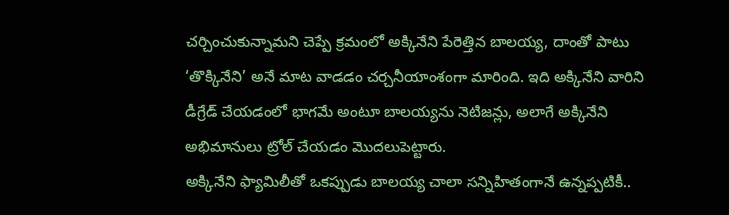చర్చించుకున్నామని చెప్పే క్రమంలో అక్కినేని పేరెత్తిన బాలయ్య, దాంతో పాటు ‘తొక్కినేని’ అనే మాట వాడడం చర్చనీయాంశంగా మారింది. ఇది అక్కినేని వారిని డీగ్రేడ్ చేయడంలో భాగమే అంటూ బాలయ్యను నెటిజన్లు, అలాగే అక్కినేని అభిమానులు ట్రోల్ చేయడం మొదలుపెట్టారు.
అక్కినేని ఫ్యామిలీతో ఒకప్పుడు బాలయ్య చాలా సన్నిహితంగానే ఉన్నప్పటికీ..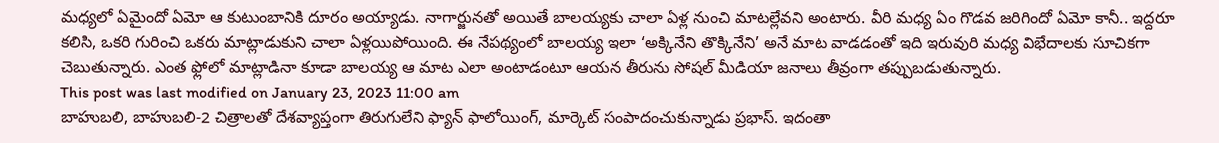మధ్యలో ఏమైందో ఏమో ఆ కుటుంబానికి దూరం అయ్యాడు. నాగార్జునతో అయితే బాలయ్యకు చాలా ఏళ్ల నుంచి మాటల్లేవని అంటారు. వీరి మధ్య ఏం గొడవ జరిగిందో ఏమో కానీ.. ఇద్దరూ కలిసి, ఒకరి గురించి ఒకరు మాట్లాడుకుని చాలా ఏళ్లయిపోయింది. ఈ నేపథ్యంలో బాలయ్య ఇలా ‘అక్కినేని తొక్కినేని’ అనే మాట వాడడంతో ఇది ఇరువురి మధ్య విభేదాలకు సూచికగా చెబుతున్నారు. ఎంత ఫ్లోలో మాట్లాడినా కూడా బాలయ్య ఆ మాట ఎలా అంటాడంటూ ఆయన తీరును సోషల్ మీడియా జనాలు తీవ్రంగా తప్పుబడుతున్నారు.
This post was last modified on January 23, 2023 11:00 am
బాహుబలి, బాహుబలి-2 చిత్రాలతో దేశవ్యాప్తంగా తిరుగులేని ఫ్యాన్ ఫాలోయింగ్, మార్కెట్ సంపాదంచుకున్నాడు ప్రభాస్. ఇదంతా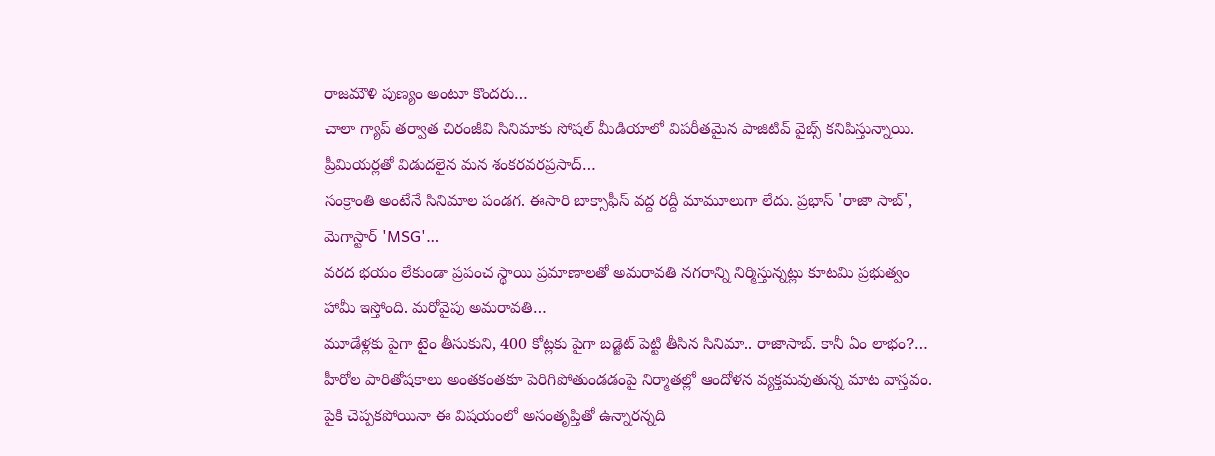రాజమౌళి పుణ్యం అంటూ కొందరు…
చాలా గ్యాప్ తర్వాత చిరంజీవి సినిమాకు సోషల్ మీడియాలో విపరీతమైన పాజిటివ్ వైబ్స్ కనిపిస్తున్నాయి. ప్రీమియర్లతో విడుదలైన మన శంకరవరప్రసాద్…
సంక్రాంతి అంటేనే సినిమాల పండగ. ఈసారి బాక్సాఫీస్ వద్ద రద్దీ మామూలుగా లేదు. ప్రభాస్ 'రాజా సాబ్', మెగాస్టార్ 'MSG'…
వరద భయం లేకుండా ప్రపంచ స్థాయి ప్రమాణాలతో అమరావతి నగరాన్ని నిర్మిస్తున్నట్లు కూటమి ప్రభుత్వం హామీ ఇస్తోంది. మరోవైపు అమరావతి…
మూడేళ్లకు పైగా టైం తీసుకుని, 400 కోట్లకు పైగా బడ్జెట్ పెట్టి తీసిన సినిమా.. రాజాసాబ్. కానీ ఏం లాభం?…
హీరోల పారితోషకాలు అంతకంతకూ పెరిగిపోతుండడంపై నిర్మాతల్లో ఆందోళన వ్యక్తమవుతున్న మాట వాస్తవం. పైకి చెప్పకపోయినా ఈ విషయంలో అసంతృప్తితో ఉన్నారన్నది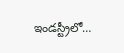ఇండస్ట్రీలో…